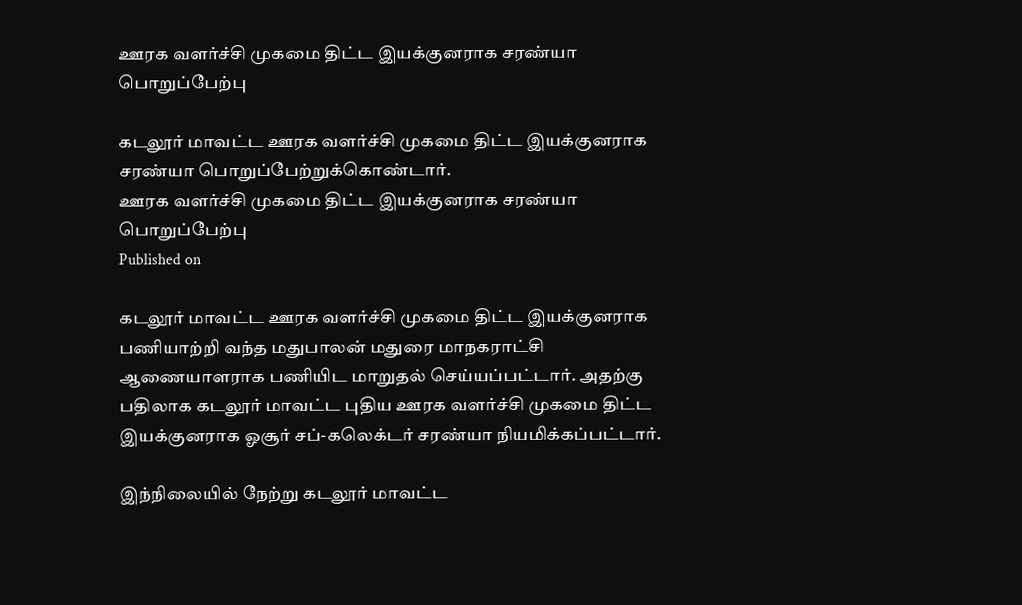ஊரக வளர்ச்சி முகமை திட்ட இயக்குனராக சரண்யா பொறுப்பேற்பு

கடலூர் மாவட்ட ஊரக வளர்ச்சி முகமை திட்ட இயக்குனராக சரண்யா பொறுப்பேற்றுக்கொண்டார்.
ஊரக வளர்ச்சி முகமை திட்ட இயக்குனராக சரண்யா பொறுப்பேற்பு
Published on

கடலூர் மாவட்ட ஊரக வளர்ச்சி முகமை திட்ட இயக்குனராக பணியாற்றி வந்த மதுபாலன் மதுரை மாநகராட்சி ஆணையாளராக பணியிட மாறுதல் செய்யப்பட்டார். அதற்கு பதிலாக கடலூர் மாவட்ட புதிய ஊரக வளர்ச்சி முகமை திட்ட இயக்குனராக ஓசூர் சப்-கலெக்டர் சரண்யா நியமிக்கப்பட்டார்.

இந்நிலையில் நேற்று கடலூர் மாவட்ட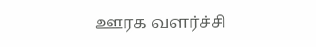ஊரக வளர்ச்சி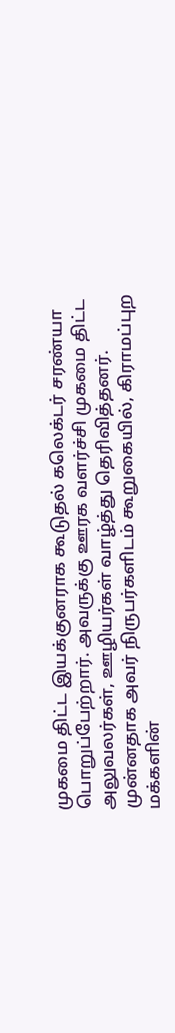முகமை திட்ட இயக்குனராக கூடுதல் கலெக்டர் சரண்யா பொறுப்பேற்றார். அவருக்கு ஊரக வளர்ச்சி முகமை திட்ட அலுவலர்கள், ஊழியர்கள் வாழ்த்து தெரிவித்தனர். முன்னதாக அவர் நிருபர்களிடம் கூறுகையில், கிராமப்புற மக்களின்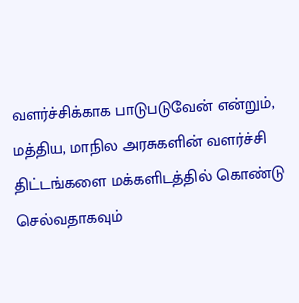வளர்ச்சிக்காக பாடுபடுவேன் என்றும், மத்திய, மாநில அரசுகளின் வளர்ச்சி திட்டங்களை மக்களிடத்தில் கொண்டு செல்வதாகவும்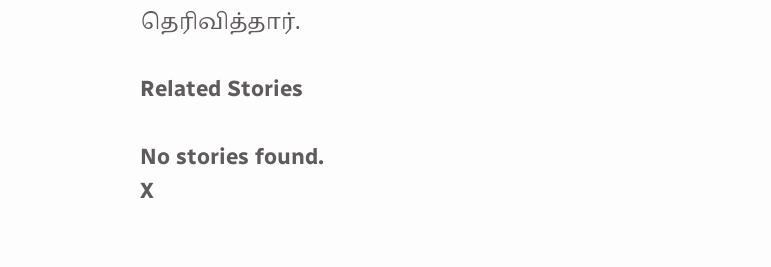தெரிவித்தார்.

Related Stories

No stories found.
X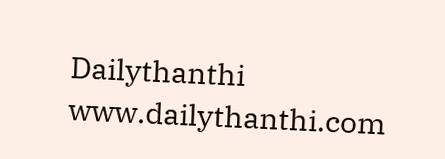Dailythanthi
www.dailythanthi.com